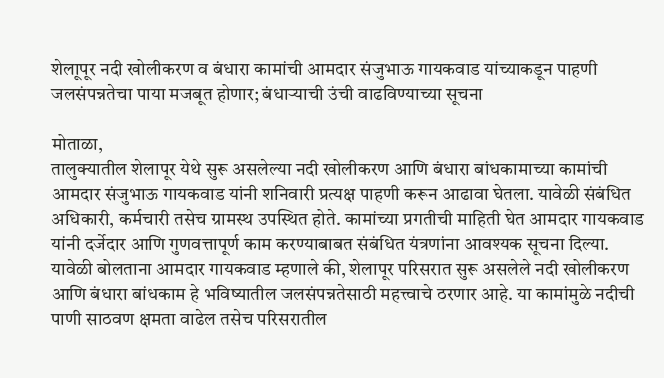शेलाूपूर नदी खोलीकरण व बंधारा कामांची आमदार संजुभाऊ गायकवाड यांच्याकडून पाहणी
जलसंपन्नतेचा पाया मजबूत होणार; बंधाऱ्याची उंची वाढविण्याच्या सूचना

मोताळा,
तालुक्यातील शेलापूर येथे सुरू असलेल्या नदी खोलीकरण आणि बंधारा बांधकामाच्या कामांची आमदार संजुभाऊ गायकवाड यांनी शनिवारी प्रत्यक्ष पाहणी करून आढावा घेतला. यावेळी संबंधित अधिकारी, कर्मचारी तसेच ग्रामस्थ उपस्थित होते. कामांच्या प्रगतीची माहिती घेत आमदार गायकवाड यांनी दर्जेदार आणि गुणवत्तापूर्ण काम करण्याबाबत संबंधित यंत्रणांना आवश्यक सूचना दिल्या.
यावेळी बोलताना आमदार गायकवाड म्हणाले की, शेलापूर परिसरात सुरू असलेले नदी खोलीकरण आणि बंधारा बांधकाम हे भविष्यातील जलसंपन्नतेसाठी महत्त्वाचे ठरणार आहे. या कामांमुळे नदीची पाणी साठवण क्षमता वाढेल तसेच परिसरातील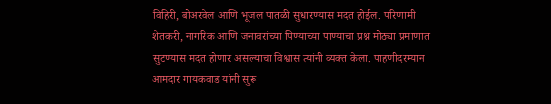विहिरी, बोअरवेल आणि भूजल पातळी सुधारण्यास मदत होईल. परिणामी शेतकरी, नागरिक आणि जनावरांच्या पिण्याच्या पाण्याचा प्रश्न मोठ्या प्रमाणात सुटण्यास मदत होणार असल्याचा विश्वास त्यांनी व्यक्त केला. पाहणीदरम्यान आमदार गायकवाड यांनी सुरू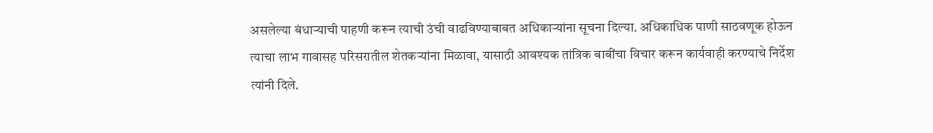असलेल्या बंधाऱ्याची पाहणी करून त्याची उंची वाढविण्याबाबत अधिकाऱ्यांना सूचना दिल्या. अधिकाधिक पाणी साठवणूक होऊन त्याचा लाभ गावासह परिसरातील शेतकऱ्यांना मिळावा, यासाठी आवश्यक तांत्रिक बाबींचा विचार करून कार्यवाही करण्याचे निर्देश त्यांनी दिले.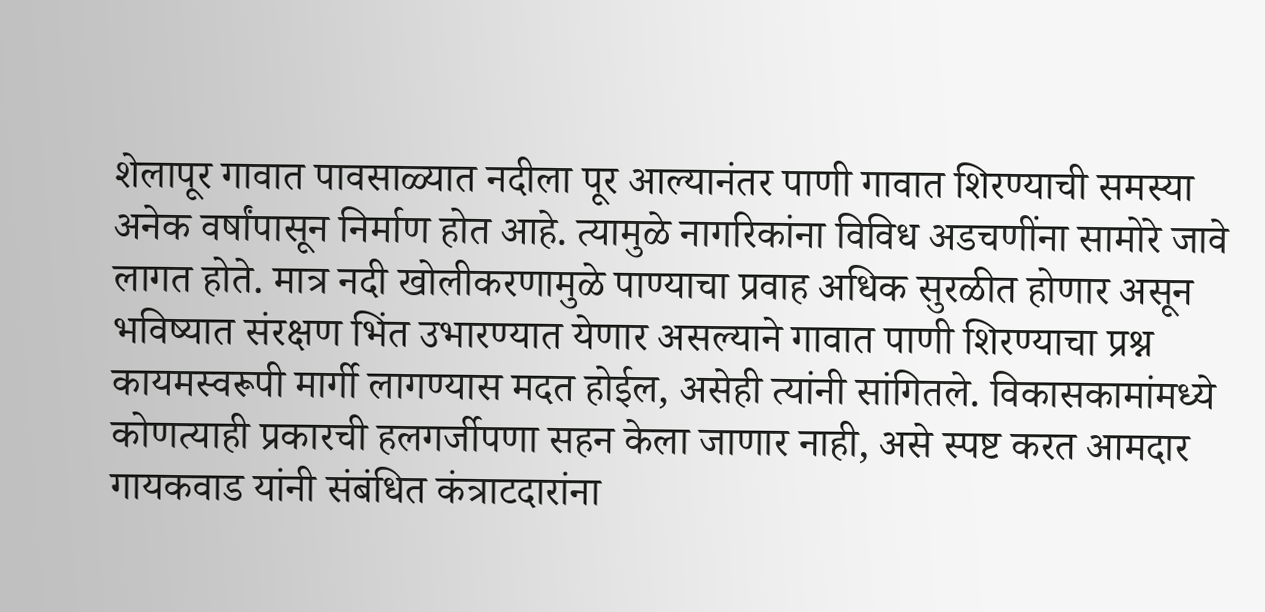शेलापूर गावात पावसाळ्यात नदीला पूर आल्यानंतर पाणी गावात शिरण्याची समस्या अनेक वर्षांपासून निर्माण होत आहे. त्यामुळे नागरिकांना विविध अडचणींना सामोरे जावे लागत होते. मात्र नदी खोलीकरणामुळे पाण्याचा प्रवाह अधिक सुरळीत होणार असून भविष्यात संरक्षण भिंत उभारण्यात येणार असल्याने गावात पाणी शिरण्याचा प्रश्न कायमस्वरूपी मार्गी लागण्यास मदत होईल, असेही त्यांनी सांगितले. विकासकामांमध्ये कोणत्याही प्रकारची हलगर्जीपणा सहन केला जाणार नाही, असे स्पष्ट करत आमदार गायकवाड यांनी संबंधित कंत्राटदारांना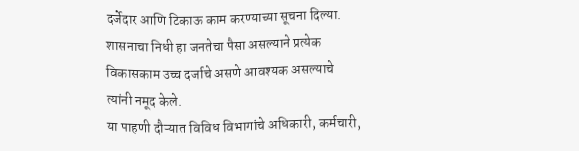दर्जेदार आणि टिकाऊ काम करण्याच्या सूचना दिल्या. शासनाचा निधी हा जनतेचा पैसा असल्याने प्रत्येक विकासकाम उच्च दर्जाचे असणे आवश्यक असल्याचे त्यांनी नमूद केले.
या पाहणी दौऱ्यात विविध विभागांचे अधिकारी, कर्मचारी,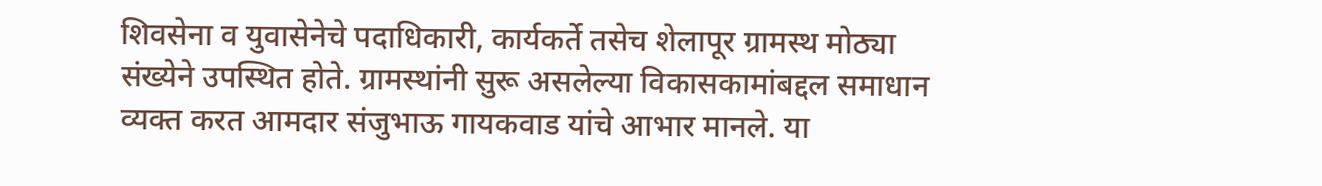शिवसेना व युवासेनेचे पदाधिकारी, कार्यकर्ते तसेच शेलापूर ग्रामस्थ मोठ्या संख्येने उपस्थित होते. ग्रामस्थांनी सुरू असलेल्या विकासकामांबद्दल समाधान व्यक्त करत आमदार संजुभाऊ गायकवाड यांचे आभार मानले. या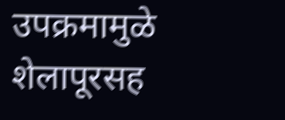उपक्रमामुळे शेलापूरसह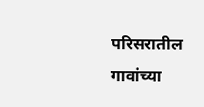परिसरातील गावांच्या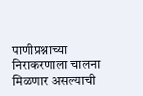पाणीप्रश्नाच्या निराकरणाला चालना मिळणार असल्याची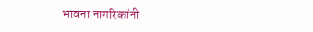भावना नागरिकांनी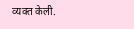व्यक्त केली.